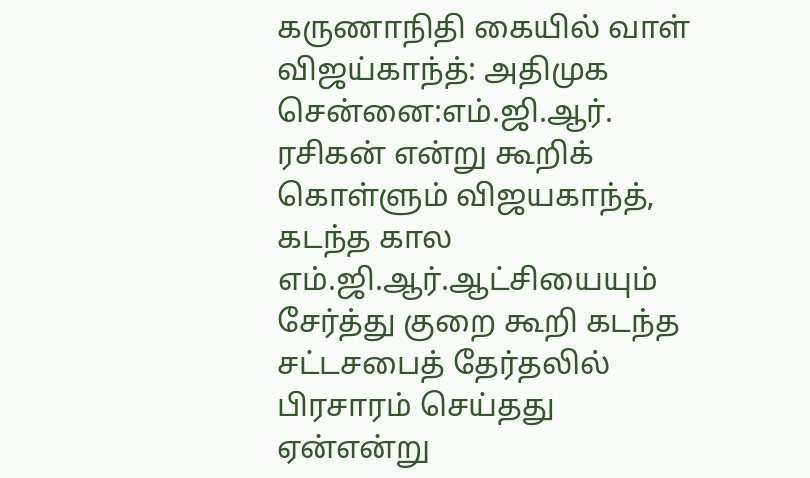கருணாநிதி கையில் வாள் விஜய்காந்த்: அதிமுக
சென்னை:எம்.ஜி.ஆர். ரசிகன் என்று கூறிக் கொள்ளும் விஜயகாந்த், கடந்த கால எம்.ஜி.ஆர்.ஆட்சியையும் சேர்த்து குறை கூறி கடந்த சட்டசபைத் தேர்தலில் பிரசாரம் செய்தது ஏன்என்று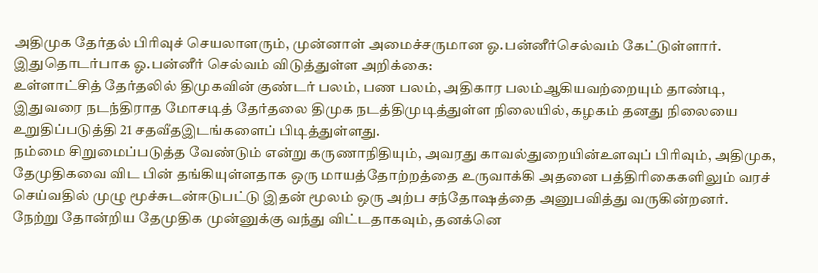அதிமுக தேர்தல் பிரிவுச் செயலாளரும், முன்னாள் அமைச்சருமான ஓ.பன்னீர்செல்வம் கேட்டுள்ளார்.
இதுதொடர்பாக ஓ.பன்னீர் செல்வம் விடுத்துள்ள அறிக்கை:
உள்ளாட்சித் தேர்தலில் திமுகவின் குண்டர் பலம், பண பலம், அதிகார பலம்ஆகியவற்றையும் தாண்டி, இதுவரை நடந்திராத மோசடித் தேர்தலை திமுக நடத்திமுடித்துள்ள நிலையில், கழகம் தனது நிலையை உறுதிப்படுத்தி 21 சதவீதஇடங்களைப் பிடித்துள்ளது.
நம்மை சிறுமைப்படுத்த வேண்டும் என்று கருணாநிதியும், அவரது காவல்துறையின்உளவுப் பிரிவும், அதிமுக, தேமுதிகவை விட பின் தங்கியுள்ளதாக ஒரு மாயத்தோற்றத்தை உருவாக்கி அதனை பத்திரிகைகளிலும் வரச் செய்வதில் முழு மூச்சுடன்ஈடுபட்டு இதன் மூலம் ஒரு அற்ப சந்தோஷத்தை அனுபவித்து வருகின்றனர்.
நேற்று தோன்றிய தேமுதிக முன்னுக்கு வந்து விட்டதாகவும், தனக்னெ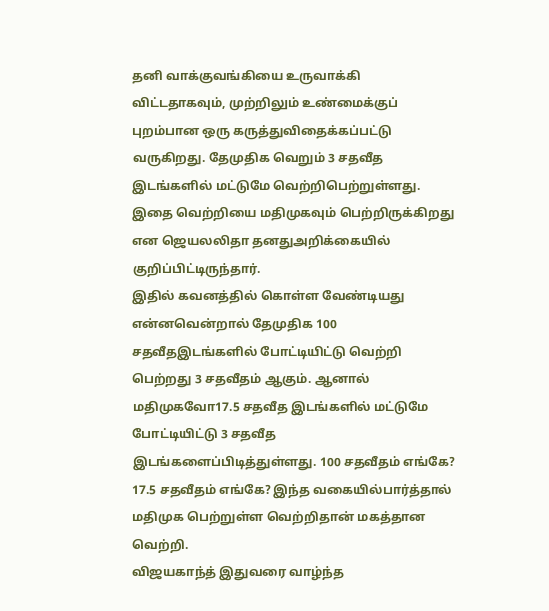தனி வாக்குவங்கியை உருவாக்கி விட்டதாகவும், முற்றிலும் உண்மைக்குப் புறம்பான ஒரு கருத்துவிதைக்கப்பட்டு வருகிறது. தேமுதிக வெறும் 3 சதவீத இடங்களில் மட்டுமே வெற்றிபெற்றுள்ளது. இதை வெற்றியை மதிமுகவும் பெற்றிருக்கிறது என ஜெயலலிதா தனதுஅறிக்கையில் குறிப்பிட்டிருந்தார்.
இதில் கவனத்தில் கொள்ள வேண்டியது என்னவென்றால் தேமுதிக 100 சதவீதஇடங்களில் போட்டியிட்டு வெற்றி பெற்றது 3 சதவீதம் ஆகும். ஆனால் மதிமுகவோ17.5 சதவீத இடங்களில் மட்டுமே போட்டியிட்டு 3 சதவீத இடங்களைப்பிடித்துள்ளது. 100 சதவீதம் எங்கே? 17.5 சதவீதம் எங்கே? இந்த வகையில்பார்த்தால் மதிமுக பெற்றுள்ள வெற்றிதான் மகத்தான வெற்றி.
விஜயகாந்த் இதுவரை வாழ்ந்த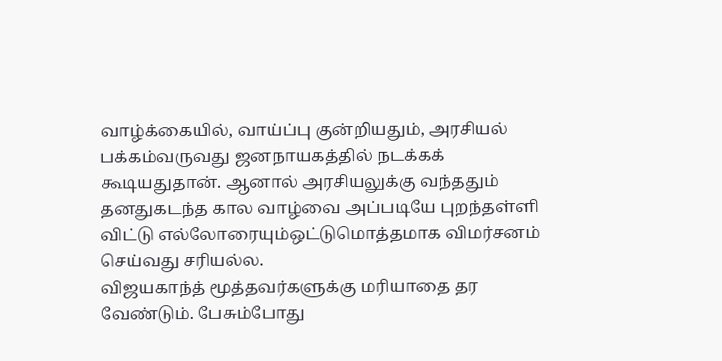வாழ்க்கையில், வாய்ப்பு குன்றியதும், அரசியல் பக்கம்வருவது ஜனநாயகத்தில் நடக்கக் கூடியதுதான். ஆனால் அரசியலுக்கு வந்ததும் தனதுகடந்த கால வாழ்வை அப்படியே புறந்தள்ளி விட்டு எல்லோரையும்ஒட்டுமொத்தமாக விமர்சனம் செய்வது சரியல்ல.
விஜயகாந்த் மூத்தவர்களுக்கு மரியாதை தர வேண்டும். பேசும்போது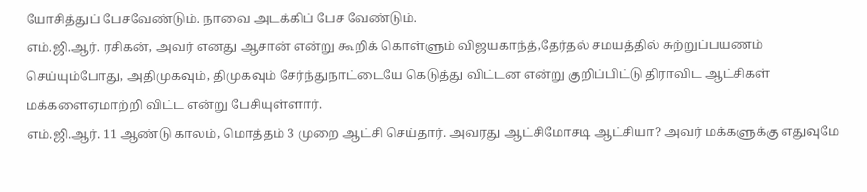யோசித்துப் பேசவேண்டும். நாவை அடக்கிப் பேச வேண்டும்.
எம்.ஜி.ஆர். ரசிகன், அவர் எனது ஆசான் என்று கூறிக் கொள்ளும் விஜயகாந்த்,தேர்தல் சமயத்தில் சுற்றுப்பயணம் செய்யும்போது, அதிமுகவும், திமுகவும் சேர்ந்துநாட்டையே கெடுத்து விட்டன என்று குறிப்பிட்டு திராவிட ஆட்சிகள் மக்களைஏமாற்றி விட்ட என்று பேசியுள்ளார்.
எம்.ஜி.ஆர். 11 ஆண்டு காலம், மொத்தம் 3 முறை ஆட்சி செய்தார். அவரது ஆட்சிமோசடி ஆட்சியா? அவர் மக்களுக்கு எதுவுமே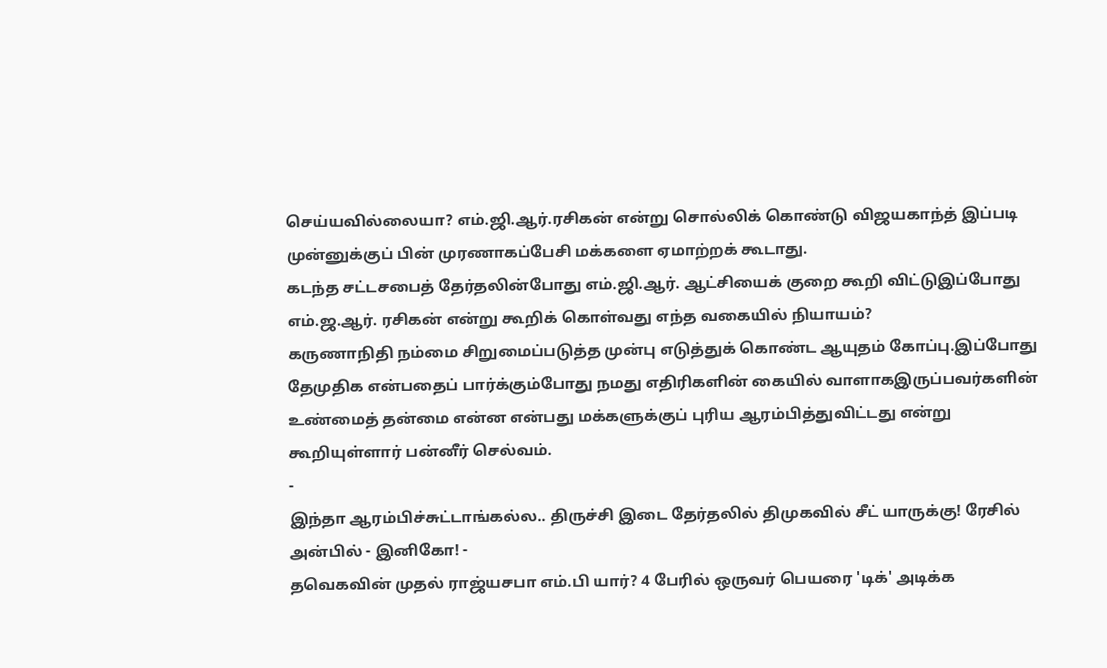செய்யவில்லையா? எம்.ஜி.ஆர்.ரசிகன் என்று சொல்லிக் கொண்டு விஜயகாந்த் இப்படி முன்னுக்குப் பின் முரணாகப்பேசி மக்களை ஏமாற்றக் கூடாது.
கடந்த சட்டசபைத் தேர்தலின்போது எம்.ஜி.ஆர். ஆட்சியைக் குறை கூறி விட்டுஇப்போது எம்.ஜ.ஆர். ரசிகன் என்று கூறிக் கொள்வது எந்த வகையில் நியாயம்?
கருணாநிதி நம்மை சிறுமைப்படுத்த முன்பு எடுத்துக் கொண்ட ஆயுதம் கோப்பு.இப்போது தேமுதிக என்பதைப் பார்க்கும்போது நமது எதிரிகளின் கையில் வாளாகஇருப்பவர்களின் உண்மைத் தன்மை என்ன என்பது மக்களுக்குப் புரிய ஆரம்பித்துவிட்டது என்று கூறியுள்ளார் பன்னீர் செல்வம்.
-
இந்தா ஆரம்பிச்சுட்டாங்கல்ல.. திருச்சி இடை தேர்தலில் திமுகவில் சீட் யாருக்கு! ரேசில் அன்பில் - இனிகோ! -
தவெகவின் முதல் ராஜ்யசபா எம்.பி யார்? 4 பேரில் ஒருவர் பெயரை 'டிக்' அடிக்க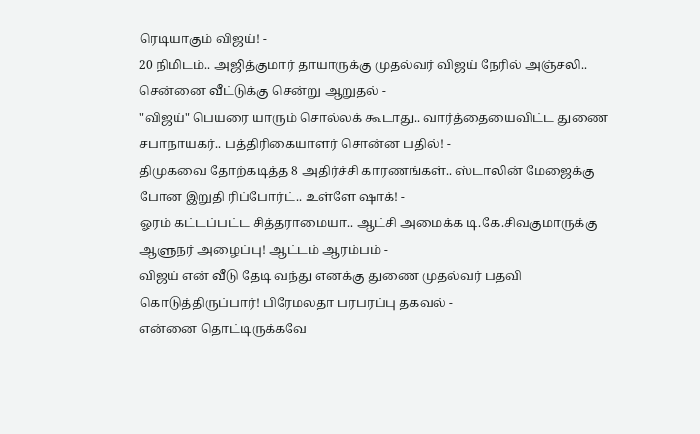ரெடியாகும் விஜய்! -
20 நிமிடம்.. அஜித்குமார் தாயாருக்கு முதல்வர் விஜய் நேரில் அஞ்சலி.. சென்னை வீட்டுக்கு சென்று ஆறுதல் -
"விஜய்" பெயரை யாரும் சொல்லக் கூடாது.. வார்த்தையைவிட்ட துணை சபாநாயகர்.. பத்திரிகையாளர் சொன்ன பதில்! -
திமுகவை தோற்கடித்த 8 அதிர்ச்சி காரணங்கள்.. ஸ்டாலின் மேஜைக்கு போன இறுதி ரிப்போர்ட்.. உள்ளே ஷாக்! -
ஓரம் கட்டப்பட்ட சித்தராமையா.. ஆட்சி அமைக்க டி.கே.சிவகுமாருக்கு ஆளுநர் அழைப்பு! ஆட்டம் ஆரம்பம் -
விஜய் என் வீடு தேடி வந்து எனக்கு துணை முதல்வர் பதவி கொடுத்திருப்பார்! பிரேமலதா பரபரப்பு தகவல் -
என்னை தொட்டிருக்கவே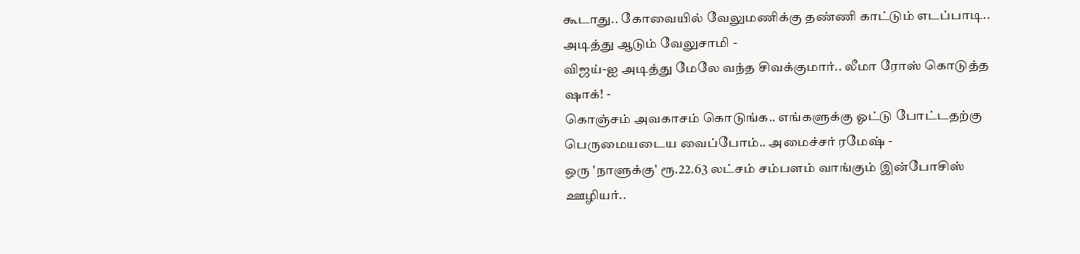கூடாது.. கோவையில் வேலுமணிக்கு தண்ணி காட்டும் எடப்பாடி.. அடித்து ஆடும் வேலுசாமி -
விஜய்-ஐ அடித்து மேலே வந்த சிவக்குமார்.. லீமா ரோஸ் கொடுத்த ஷாக்! -
கொஞ்சம் அவகாசம் கொடுங்க.. எங்களுக்கு ஓட்டு போட்டதற்கு பெருமையடைய வைப்போம்.. அமைச்சர் ரமேஷ் -
ஒரு 'நாளுக்கு' ரூ.22.63 லட்சம் சம்பளம் வாங்கும் இன்போசிஸ் ஊழியர்..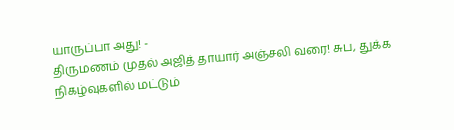யாருப்பா அது! -
திருமணம் முதல் அஜித் தாயார் அஞ்சலி வரை! சுப, துக்க நிகழ்வுகளில் மட்டும்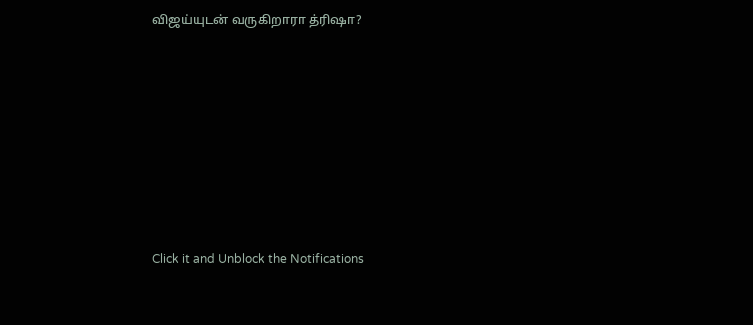விஜய்யுடன் வருகிறாரா த்ரிஷா?












Click it and Unblock the Notifications